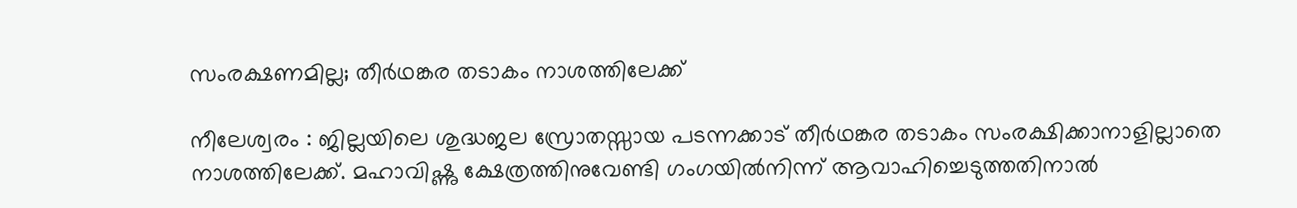സംരക്ഷണമില്ല; തീര്‍ഥങ്കര തടാകം നാശത്തിലേക്ക്

നീലേശ്വരം : ജില്ലയിലെ ശുദ്ധജല സ്രോതസ്സായ പടന്നക്കാട് തീര്‍ഥങ്കര തടാകം സംരക്ഷിക്കാനാളില്ലാതെ നാശത്തിലേക്ക്. മഹാവിഷ്ണു ക്ഷേത്രത്തിനുവേണ്ടി ഗംഗയില്‍നിന്ന് ആവാഹിച്ചെടുത്തതിനാല്‍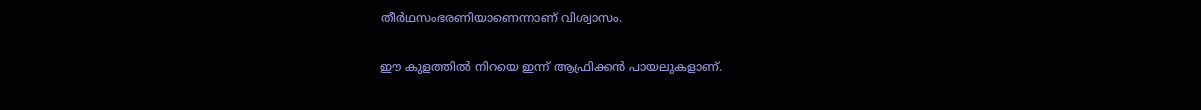തീര്‍ഥസംഭരണിയാണെന്നാണ് വിശ്വാസം.

ഈ കുളത്തില്‍ നിറയെ ഇന്ന് ആഫ്രിക്കന്‍ പായലുകളാണ്.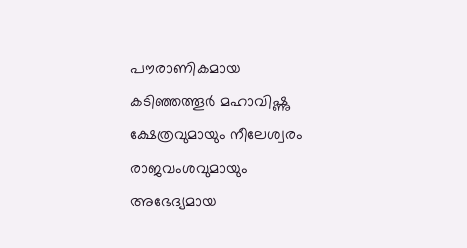പൗരാണികമായ കടിഞ്ഞത്തൂര്‍ മഹാവിഷ്ണു ക്ഷേത്രവുമായും നീലേശ്വരം രാജവംശവുമായും അഭേദ്യമായ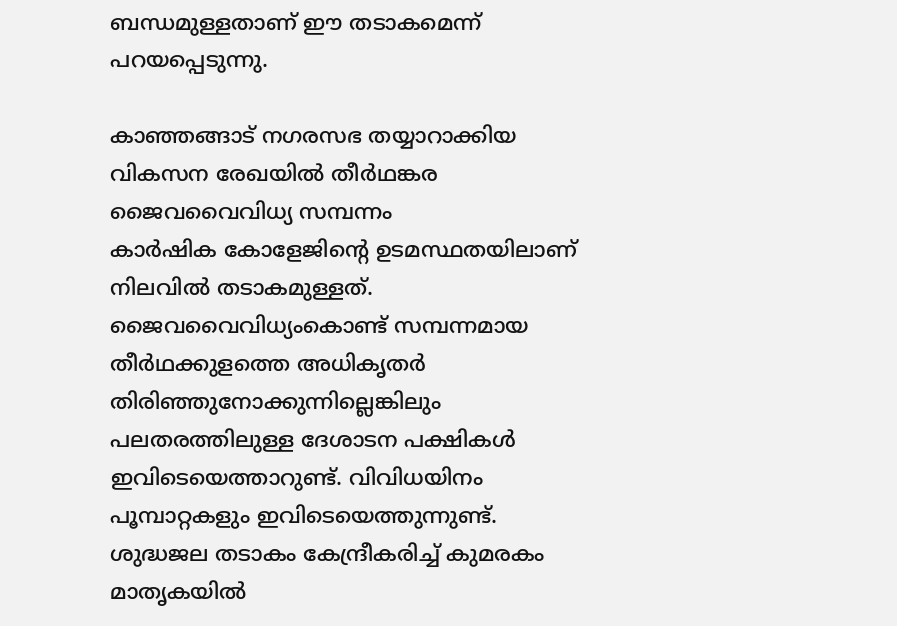ബന്ധമുള്ളതാണ് ഈ തടാകമെന്ന് പറയപ്പെടുന്നു.

കാഞ്ഞങ്ങാട് നഗരസഭ തയ്യാറാക്കിയ വികസന രേഖയില്‍ തീര്‍ഥങ്കര
ജൈവവൈവിധ്യ സമ്പന്നം
കാര്‍ഷിക കോളേജിന്റെ ഉടമസ്ഥതയിലാണ് നിലവില്‍ തടാകമുള്ളത്.
ജൈവവൈവിധ്യംകൊണ്ട് സമ്പന്നമായ തീര്‍ഥക്കുളത്തെ അധികൃതര്‍ തിരിഞ്ഞുനോക്കുന്നില്ലെങ്കിലും പലതരത്തിലുള്ള ദേശാടന പക്ഷികള്‍ ഇവിടെയെത്താറുണ്ട്. വിവിധയിനം പൂമ്പാറ്റകളും ഇവിടെയെത്തുന്നുണ്ട്.
ശുദ്ധജല തടാകം കേന്ദ്രീകരിച്ച് കുമരകം മാതൃകയില്‍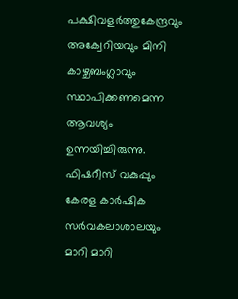പക്ഷിവളര്‍ത്തുകേന്ദ്രവും അക്വേറിയവും മിനി കാഴ്ചബംഗ്ലാവും സ്ഥാപിക്കണമെന്ന ആവശ്യം ഉന്നയിച്ചിരുന്നു.
ഫിഷറീസ് വകുപ്പും കേരള കാര്‍ഷിക സര്‍വകലാശാലയും മാറി മാറി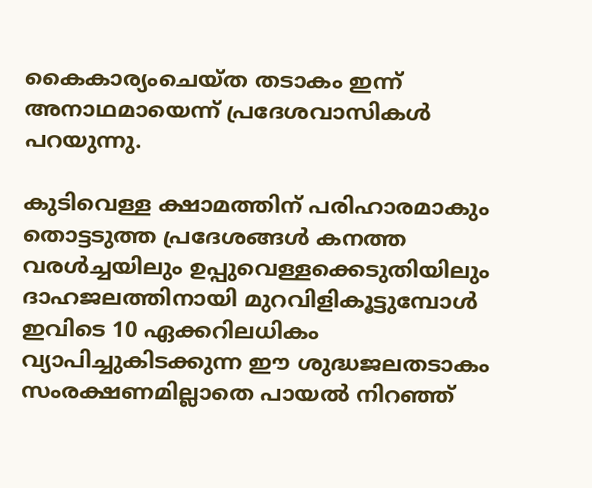കൈകാര്യംചെയ്ത തടാകം ഇന്ന് അനാഥമായെന്ന് പ്രദേശവാസികള്‍ പറയുന്നു.

കുടിവെള്ള ക്ഷാമത്തിന് പരിഹാരമാകും
തൊട്ടടുത്ത പ്രദേശങ്ങള്‍ കനത്ത വരള്‍ച്ചയിലും ഉപ്പുവെള്ളക്കെടുതിയിലും ദാഹജലത്തിനായി മുറവിളികൂട്ടുമ്പോള്‍ ഇവിടെ 10 ഏക്കറിലധികം വ്യാപിച്ചുകിടക്കുന്ന ഈ ശുദ്ധജലതടാകം സംരക്ഷണമില്ലാതെ പായല്‍ നിറഞ്ഞ്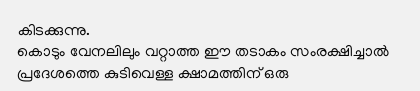കിടക്കുന്നു.
കൊടും വേനലിലും വറ്റാത്ത ഈ തടാകം സംരക്ഷിച്ചാല്‍ പ്രദേശത്തെ കുടിവെള്ള ക്ഷാമത്തിന് ഒരു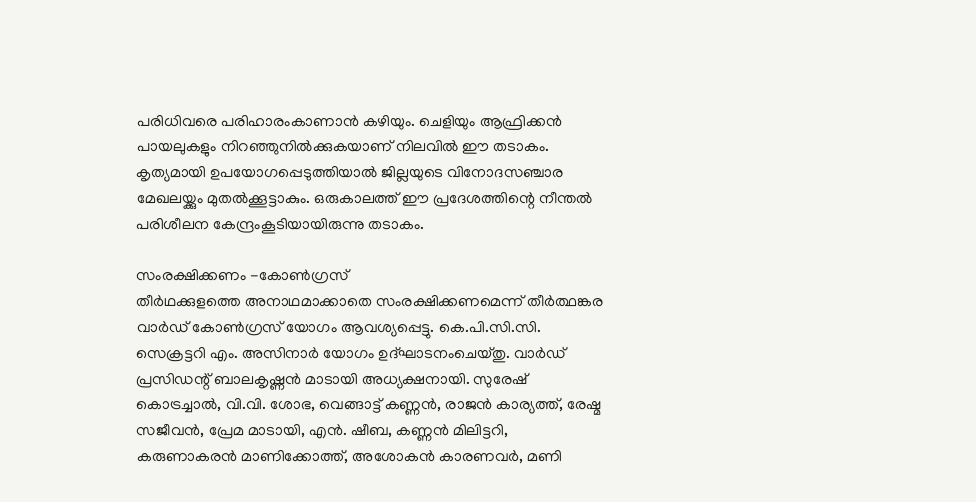പരിധിവരെ പരിഹാരംകാണാന്‍ കഴിയും. ചെളിയും ആഫ്രിക്കന്‍ പായലുകളും നിറഞ്ഞുനില്‍ക്കുകയാണ് നിലവില്‍ ഈ തടാകം.
കൃത്യമായി ഉപയോഗപ്പെടുത്തിയാല്‍ ജില്ലയുടെ വിനോദസഞ്ചാര മേഖലയ്ക്കും മുതല്‍ക്കൂട്ടാകും. ഒരുകാലത്ത് ഈ പ്രദേശത്തിന്റെ നീന്തല്‍ പരിശീലന കേന്ദ്രംകൂടിയായിരുന്നു തടാകം.

സംരക്ഷിക്കണം -കോണ്‍ഗ്രസ്
തീര്‍ഥക്കുളത്തെ അനാഥമാക്കാതെ സംരക്ഷിക്കണമെന്ന് തീര്‍ത്ഥങ്കര വാര്‍ഡ് കോണ്‍ഗ്രസ് യോഗം ആവശ്യപ്പെട്ടു. കെ.പി.സി.സി. സെക്രട്ടറി എം. അസിനാര്‍ യോഗം ഉദ്ഘാടനംചെയ്തു. വാര്‍ഡ് പ്രസിഡന്റ് ബാലകൃഷ്ണന്‍ മാടായി അധ്യക്ഷനായി. സുരേഷ് കൊട്രച്ചാല്‍, വി.വി. ശോഭ, വെങ്ങാട്ട് കണ്ണന്‍, രാജന്‍ കാര്യത്ത്, രേഷ്മ സജീവന്‍, പ്രേമ മാടായി, എന്‍. ഷീബ, കണ്ണന്‍ മിലിട്ടറി, കരുണാകരന്‍ മാണിക്കോത്ത്, അശോകന്‍ കാരണവര്‍, മണി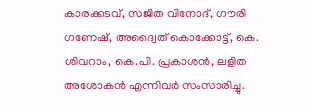കാരക്കടവ്, സജിത വിനോദ്, ഗൗരി ഗണേഷ്, അദ്വൈത് കൊക്കോട്ട്, കെ. ശിവറാം, കെ.പി. പ്രകാശന്‍, ലളിത അശോകന്‍ എന്നിവര്‍ സംസാരിച്ചു.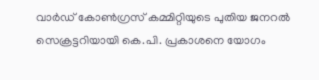വാര്‍ഡ് കോണ്‍ഗ്രസ് കമ്മിറ്റിയുടെ പുതിയ ജനറല്‍ സെക്രട്ടറിയായി കെ.പി. പ്രകാശനെ യോഗം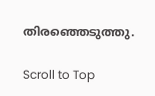തിരഞ്ഞെടുത്തു.

Scroll to Top